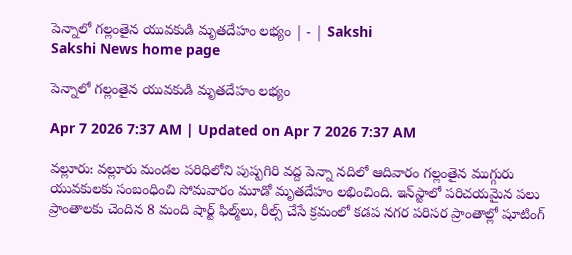పెన్నాలో గల్లంతైన యువకుడి మృతదేహం లభ్యం | - | Sakshi
Sakshi News home page

పెన్నాలో గల్లంతైన యువకుడి మృతదేహం లభ్యం

Apr 7 2026 7:37 AM | Updated on Apr 7 2026 7:37 AM

వల్లూరు: వల్లూరు మండల పరిధిలోని పుష్పగిరి వద్ద పెన్నా నదిలో ఆదివారం గల్లంతైన ముగ్గురు యువకులకు సంబంధించి సోమవారం మూడో మృతదేహం లభించింది. ఇన్‌స్టాలో పరిచయమైన పలు ప్రాంతాలకు చెందిన 8 మంది షార్ట్‌ ఫిల్మ్‌లు, రీల్స్‌ చేసే క్రమంలో కడప నగర పరిసర ప్రాంతాల్లో షూటింగ్‌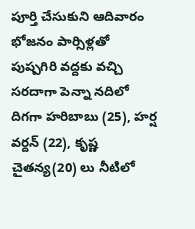పూర్తి చేసుకుని ఆదివారం భోజనం పార్సిళ్లతో పుష్పగిరి వద్దకు వచ్చి సరదాగా పెన్నా నదిలో దిగగా హరిబాబు (25), హర్ష వర్దన్‌ (22), కృష్ణ చైతన్య(20) లు నీటిలో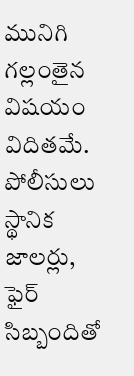మునిగి గల్లంతైన విషయం విదితమే. పోలీసులు స్థానిక జాలర్లు, ఫైర్‌ సిబ్బందితో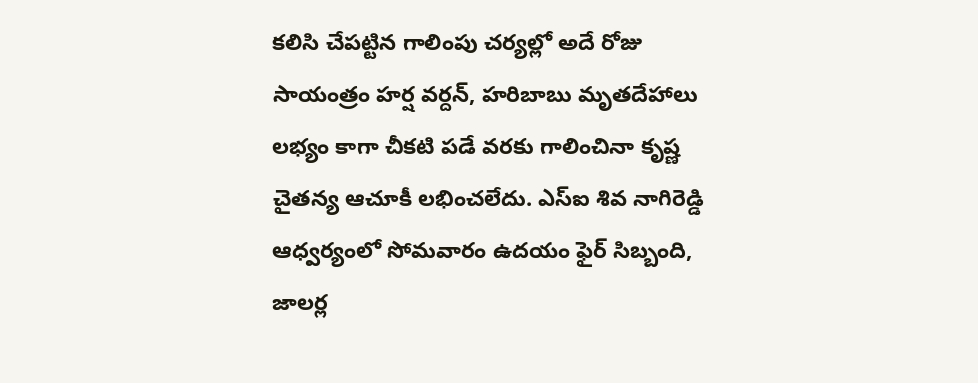కలిసి చేపట్టిన గాలింపు చర్యల్లో అదే రోజు సాయంత్రం హర్ష వర్దన్‌, హరిబాబు మృతదేహాలు లభ్యం కాగా చీకటి పడే వరకు గాలించినా కృష్ణ చైతన్య ఆచూకీ లభించలేదు. ఎస్‌ఐ శివ నాగిరెడ్డి ఆధ్వర్యంలో సోమవారం ఉదయం ఫైర్‌ సిబ్బంది, జాలర్ల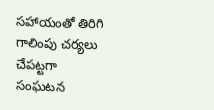సహాయంతో తిరిగి గాలింపు చర్యలు చేపట్టగా సంఘటన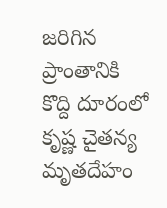జరిగిన ప్రాంతానికి కొద్ది దూరంలో కృష్ణ చైతన్య మృతదేహం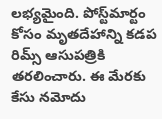లభ్యమైంది. పోస్ట్‌మార్టం కోసం మృతదేహాన్ని కడప రిమ్స్‌ ఆసుపత్రికి తరలించారు. ఈ మేరకు కేసు నమోదు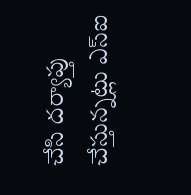చేసి దర్యాప్తు చేస్తున్నట్లు ఎస్‌ఐ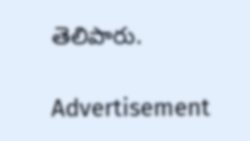తెలిపారు.

Advertisement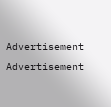Advertisement
Advertisement